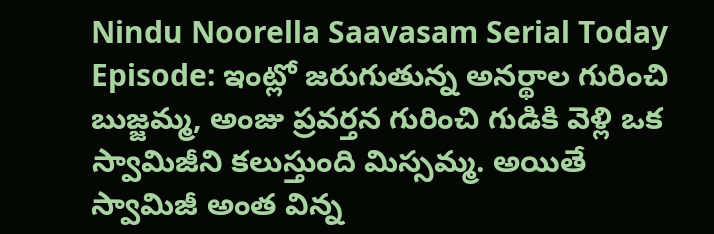Nindu Noorella Saavasam Serial Today Episode: ఇంట్లో జరుగుతున్న అనర్థాల గురించి బుజ్జమ్మ, అంజు ప్రవర్తన గురించి గుడికి వెళ్లి ఒక స్వామిజీని కలుస్తుంది మిస్సమ్మ. అయితే స్వామిజీ అంత విన్న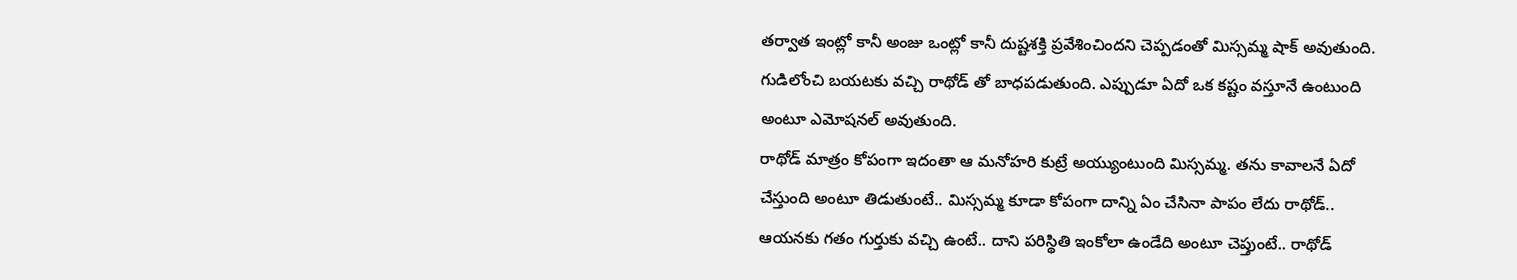తర్వాత ఇంట్లో కానీ అంజు ఒంట్లో కానీ దుష్టశక్తి ప్రవేశించిందని చెప్పడంతో మిస్సమ్మ షాక్ అవుతుంది. గుడిలోంచి బయటకు వచ్చి రాథోడ్ తో బాధపడుతుంది. ఎప్పుడూ ఏదో ఒక కష్టం వస్తూనే ఉంటుంది అంటూ ఎమోషనల్ అవుతుంది.
రాథోడ్ మాత్రం కోపంగా ఇదంతా ఆ మనోహరి కుట్రే అయ్యుంటుంది మిస్సమ్మ. తను కావాలనే ఏదో చేస్తుంది అంటూ తిడుతుంటే.. మిస్సమ్మ కూడా కోపంగా దాన్ని ఏం చేసినా పాపం లేదు రాథోడ్.. ఆయనకు గతం గుర్తుకు వచ్చి ఉంటే.. దాని పరిస్థితి ఇంకోలా ఉండేది అంటూ చెప్తుంటే.. రాథోడ్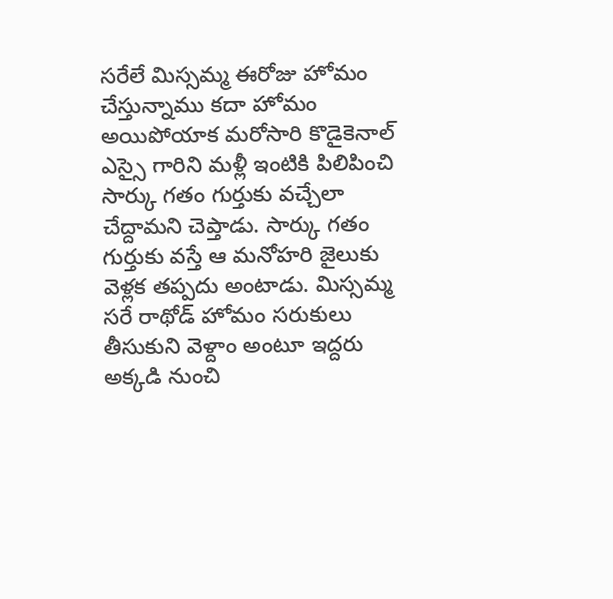సరేలే మిస్సమ్మ ఈరోజు హోమం చేస్తున్నాము కదా హోమం అయిపోయాక మరోసారి కొడైకెనాల్ ఎస్సై గారిని మళ్లీ ఇంటికి పిలిపించి సార్కు గతం గుర్తుకు వచ్చేలా చేద్దామని చెప్తాడు. సార్కు గతం గుర్తుకు వస్తే ఆ మనోహరి జైలుకు వెళ్లక తప్పదు అంటాడు. మిస్సమ్మ సరే రాథోడ్ హోమం సరుకులు తీసుకుని వెళ్దాం అంటూ ఇద్దరు అక్కడి నుంచి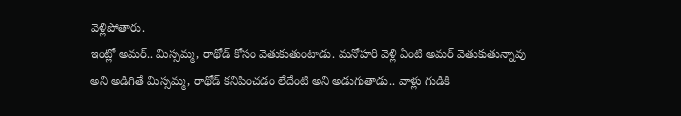వెళ్లిపోతారు.
ఇంట్లో అమర్.. మిస్సమ్మ, రాథోడ్ కోసం వెతుకుతుంటాడు. మనోహరి వెళ్లి ఏంటి అమర్ వెతుకుతున్నావు అని అడిగితే మిస్సమ్మ, రాథోడ్ కనిపించడం లేదేంటి అని అడుగుతాడు.. వాళ్లు గుడికి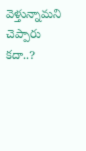వెళ్తున్నామని చెప్పారు కదా..?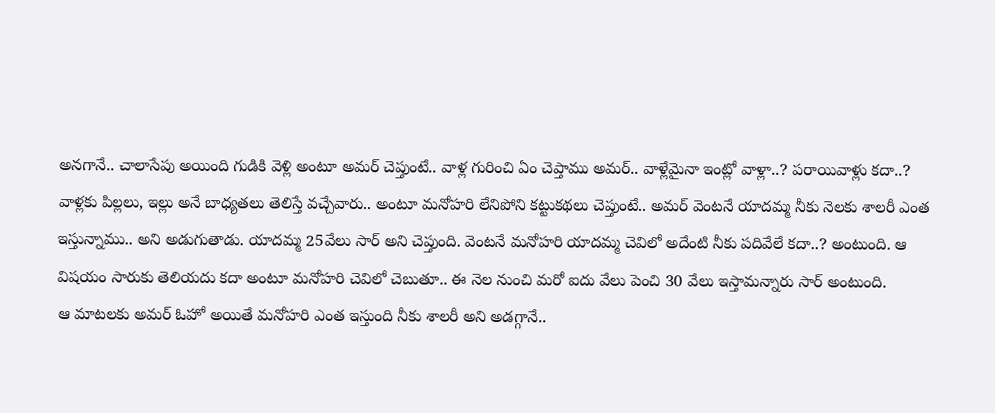అనగానే.. చాలాసేపు అయింది గుడికి వెళ్లి అంటూ అమర్ చెప్తుంటే.. వాళ్ల గురించి ఏం చెప్తాము అమర్.. వాళ్లేమైనా ఇంట్లో వాళ్లా..? పరాయివాళ్లు కదా..? వాళ్లకు పిల్లలు, ఇల్లు అనే బాధ్యతలు తెలిస్తే వచ్చేవారు.. అంటూ మనోహరి లేనిపోని కట్టుకథలు చెప్తుంటే.. అమర్ వెంటనే యాదమ్మ నీకు నెలకు శాలరీ ఎంత ఇస్తున్నాము.. అని అడుగుతాడు. యాదమ్మ 25వేలు సార్ అని చెప్తుంది. వెంటనే మనోహరి యాదమ్మ చెవిలో అదేంటి నీకు పదివేలే కదా..? అంటుంది. ఆ విషయం సారుకు తెలియదు కదా అంటూ మనోహరి చెవిలో చెబుతూ.. ఈ నెల నుంచి మరో ఐదు వేలు పెంచి 30 వేలు ఇస్తామన్నారు సార్ అంటుంది.
ఆ మాటలకు అమర్ ఓహో అయితే మనోహరి ఎంత ఇస్తుంది నీకు శాలరీ అని అడగ్గానే..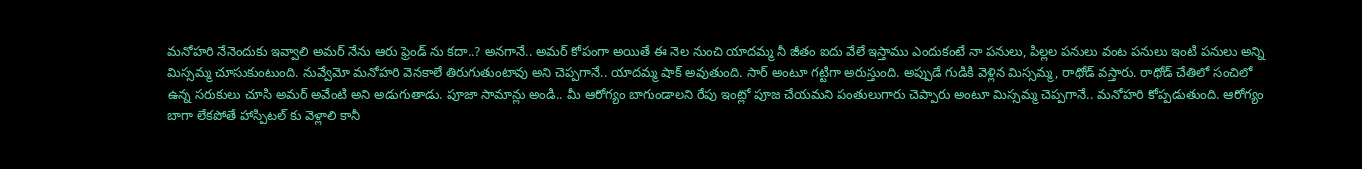మనోహరి నేనెందుకు ఇవ్వాలి అమర్ నేను ఆరు ఫ్రెండ్ ను కదా..? అనగానే.. అమర్ కోపంగా అయితే ఈ నెల నుంచి యాదమ్మ నీ జీతం ఐదు వేలే ఇస్తాము ఎందుకంటే నా పనులు, పిల్లల పనులు వంట పనులు ఇంటి పనులు అన్ని మిస్సమ్మ చూసుకుంటుంది. నువ్వేమో మనోహరి వెనకాలే తిరుగుతుంటావు అని చెప్పగానే.. యాదమ్మ షాక్ అవుతుంది. సార్ అంటూ గట్టిగా అరుస్తుంది. అప్పుడే గుడికి వెళ్లిన మిస్సమ్మ, రాథోడ్ వస్తారు. రాథోడ్ చేతిలో సంచిలో ఉన్న సరుకులు చూసి అమర్ అవేంటి అని అడుగుతాడు. పూజా సామాన్లు అండి.. మీ ఆరోగ్యం బాగుండాలని రేపు ఇంట్లో పూజ చేయమని పంతులుగారు చెప్పారు అంటూ మిస్సమ్మ చెప్పగానే.. మనోహరి కోప్పడుతుంది. ఆరోగ్యం బాగా లేకపోతే హాస్పిటల్ కు వెళ్లాలి కానీ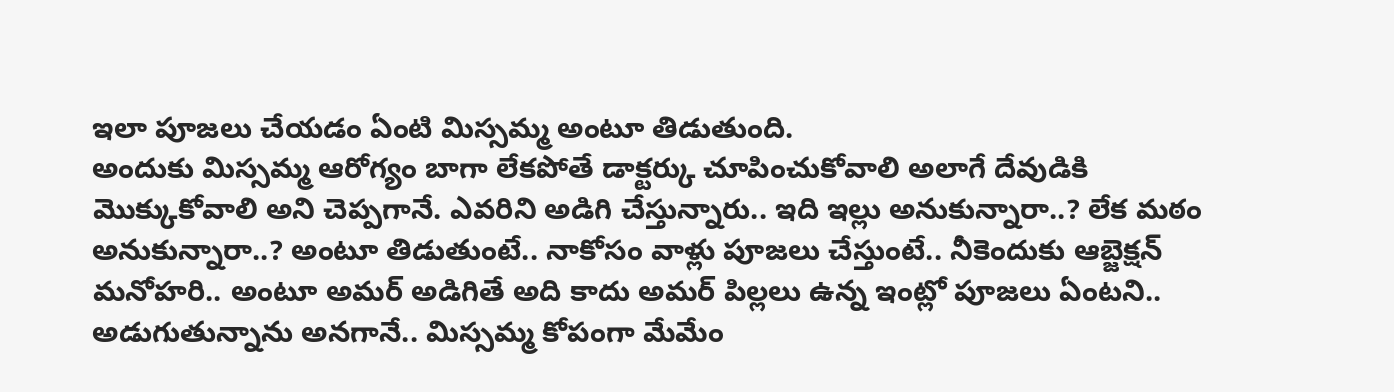ఇలా పూజలు చేయడం ఏంటి మిస్సమ్మ అంటూ తిడుతుంది.
అందుకు మిస్సమ్మ ఆరోగ్యం బాగా లేకపోతే డాక్టర్కు చూపించుకోవాలి అలాగే దేవుడికి మొక్కుకోవాలి అని చెప్పగానే. ఎవరిని అడిగి చేస్తున్నారు.. ఇది ఇల్లు అనుకున్నారా..? లేక మఠం అనుకున్నారా..? అంటూ తిడుతుంటే.. నాకోసం వాళ్లు పూజలు చేస్తుంటే.. నీకెందుకు ఆబ్జెక్షన్ మనోహరి.. అంటూ అమర్ అడిగితే అది కాదు అమర్ పిల్లలు ఉన్న ఇంట్లో పూజలు ఏంటని.. అడుగుతున్నాను అనగానే.. మిస్సమ్మ కోపంగా మేమేం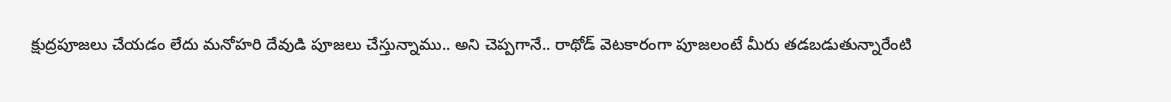క్షుద్రపూజలు చేయడం లేదు మనోహరి దేవుడి పూజలు చేస్తున్నాము.. అని చెప్పగానే.. రాథోడ్ వెటకారంగా పూజలంటే మీరు తడబడుతున్నారేంటి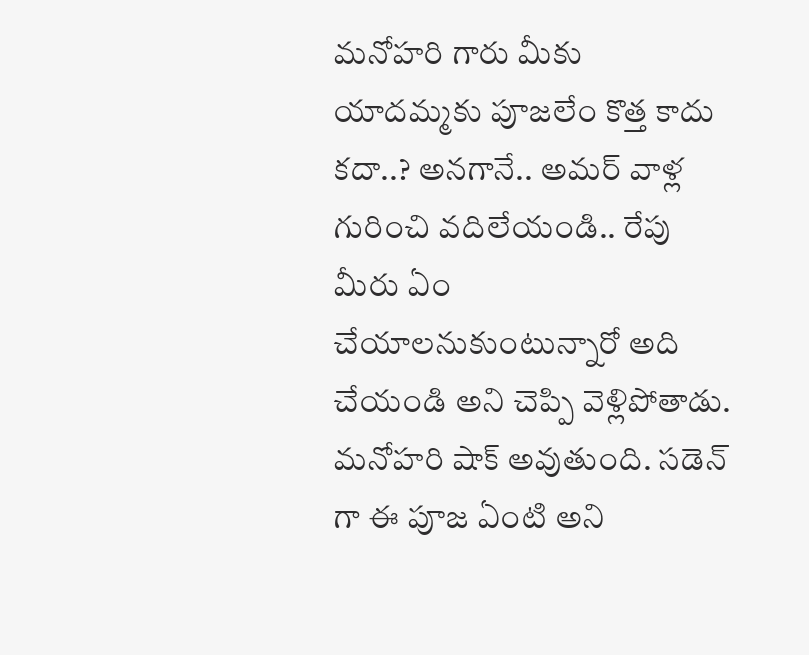మనోహరి గారు మీకు యాదమ్మకు పూజలేం కొత్త కాదు కదా..? అనగానే.. అమర్ వాళ్ల గురించి వదిలేయండి.. రేపు మీరు ఏం చేయాలనుకుంటున్నారో అది చేయండి అని చెప్పి వెళ్లిపోతాడు. మనోహరి షాక్ అవుతుంది. సడెన్ గా ఈ పూజ ఏంటి అని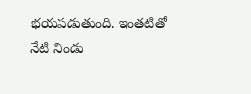భయపడుతుంది. ఇంతటితో నేటి నిండు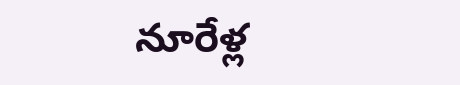నూరేళ్ల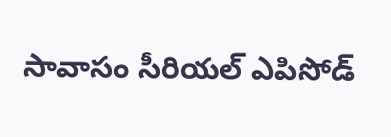సావాసం సీరియల్ ఎపిసోడ్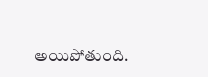అయిపోతుంది.